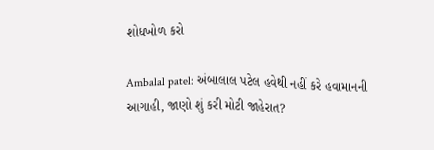શોધખોળ કરો

Ambalal patel: અંબાલાલ પટેલ હવેથી નહીં કરે હવામાનની આગાહી, જાણો શું કરી મોટી જાહેરાત?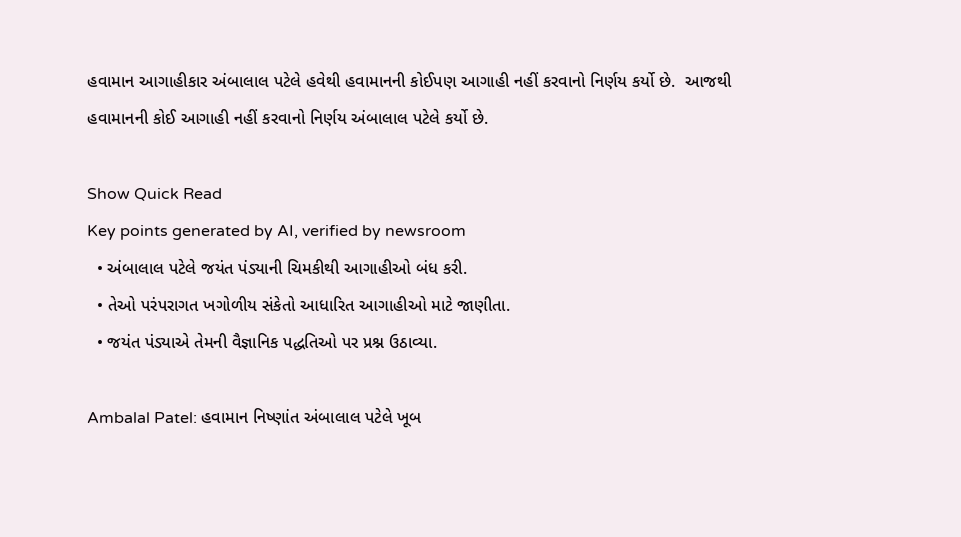હવામાન આગાહીકાર અંબાલાલ પટેલે હવેથી હવામાનની કોઈપણ આગાહી નહીં કરવાનો નિર્ણય કર્યો છે.  આજથી હવામાનની કોઈ આગાહી નહીં કરવાનો નિર્ણય અંબાલાલ પટેલે કર્યો છે.

Show Quick Read
Key points generated by AI, verified by newsroom
  • અંબાલાલ પટેલે જયંત પંડ્યાની ચિમકીથી આગાહીઓ બંધ કરી.
  • તેઓ પરંપરાગત ખગોળીય સંકેતો આધારિત આગાહીઓ માટે જાણીતા.
  • જયંત પંડ્યાએ તેમની વૈજ્ઞાનિક પદ્ધતિઓ પર પ્રશ્ન ઉઠાવ્યા.

Ambalal Patel: હવામાન નિષ્ણાંત અંબાલાલ પટેલે ખૂબ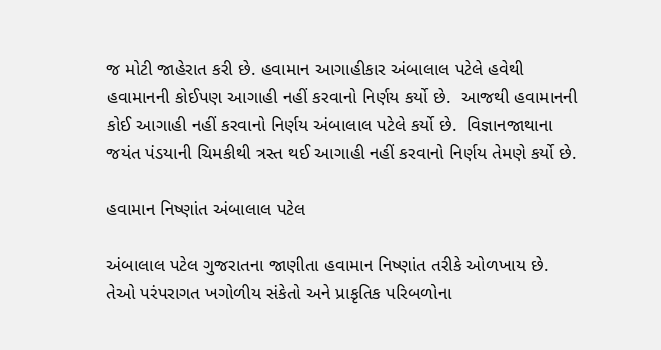જ મોટી જાહેરાત કરી છે. હવામાન આગાહીકાર અંબાલાલ પટેલે હવેથી હવામાનની કોઈપણ આગાહી નહીં કરવાનો નિર્ણય કર્યો છે.  આજથી હવામાનની કોઈ આગાહી નહીં કરવાનો નિર્ણય અંબાલાલ પટેલે કર્યો છે.  વિજ્ઞાનજાથાના  જયંત પંડયાની ચિમકીથી ત્રસ્ત થઈ આગાહી નહીં કરવાનો નિર્ણય તેમણે કર્યો છે.

હવામાન નિષ્ણાંત અંબાલાલ પટેલ

અંબાલાલ પટેલ ગુજરાતના જાણીતા હવામાન નિષ્ણાંત તરીકે ઓળખાય છે. તેઓ પરંપરાગત ખગોળીય સંકેતો અને પ્રાકૃતિક પરિબળોના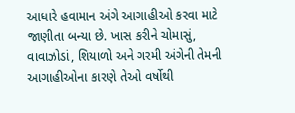આધારે હવામાન અંગે આગાહીઓ કરવા માટે જાણીતા બન્યા છે. ખાસ કરીને ચોમાસું, વાવાઝોડાં, શિયાળો અને ગરમી અંગેની તેમની આગાહીઓના કારણે તેઓ વર્ષોથી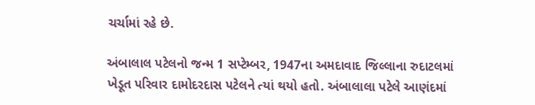ચર્ચામાં રહે છે.

અંબાલાલ પટેલનો જન્મ 1 સપ્ટેમ્બર, 1947ના અમદાવાદ જિલ્લાના રુદાટલમાં ખેડૂત પરિવાર દામોદરદાસ પટેલને ત્યાં થયો હતો. અંબાલાલા પટેલે આણંદમાં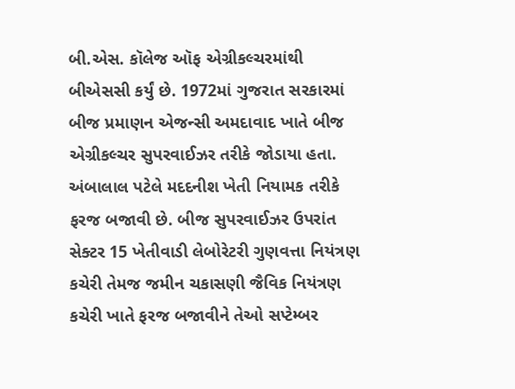બી.એસ. કૉલેજ ઑફ એગ્રીકલ્ચરમાંથી બીએસસી કર્યું છે. 1972માં ગુજરાત સરકારમાં બીજ પ્રમાણન એજન્સી અમદાવાદ ખાતે બીજ એગ્રીકલ્ચર સુપરવાઈઝર તરીકે જોડાયા હતા.  અંબાલાલ પટેલે મદદનીશ ખેતી નિયામક તરીકે ફરજ બજાવી છે. બીજ સુપરવાઈઝર ઉપરાંત સેક્ટર 15 ખેતીવાડી લેબોરેટરી ગુણવત્તા નિયંત્રણ કચેરી તેમજ જમીન ચકાસણી જૈવિક નિયંત્રણ કચેરી ખાતે ફરજ બજાવીને તેઓ સપ્ટેમ્બર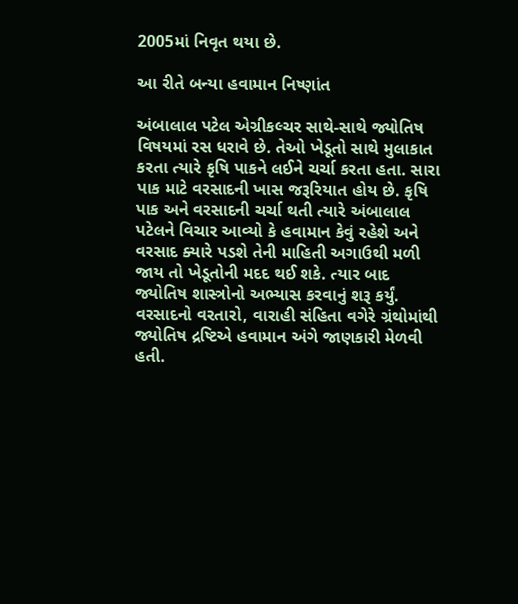2005માં નિવૃત થયા છે.

આ રીતે બન્યા હવામાન નિષ્ણાંત

અંબાલાલ પટેલ એગ્રીકલ્ચર સાથે-સાથે જ્યોતિષ વિષયમાં રસ ધરાવે છે. તેઓ ખેડૂતો સાથે મુલાકાત કરતા ત્યારે કૃષિ પાકને લઈને ચર્ચા કરતા હતા. સારા પાક માટે વરસાદની ખાસ જરૂરિયાત હોય છે. કૃષિ પાક અને વરસાદની ચર્ચા થતી ત્યારે અંબાલાલ પટેલને વિચાર આવ્યો કે હવામાન કેવું રહેશે અને વરસાદ ક્યારે પડશે તેની માહિતી અગાઉથી મળી જાય તો ખેડૂતોની મદદ થઈ શકે. ત્યાર બાદ જ્યોતિષ શાસ્ત્રોનો અભ્યાસ કરવાનું શરૂ કર્યું. વરસાદનો વરતારો, વારાહી સંહિતા વગેરે ગ્રંથોમાંથી જ્યોતિષ દ્રષ્ટિએ હવામાન અંગે જાણકારી મેળવી હતી.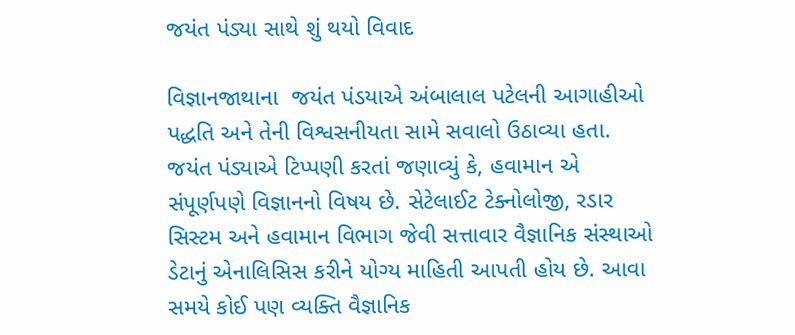જયંત પંડ્યા સાથે શું થયો વિવાદ

વિજ્ઞાનજાથાના  જયંત પંડયાએ અંબાલાલ પટેલની આગાહીઓ પદ્ધતિ અને તેની વિશ્વસનીયતા સામે સવાલો ઉઠાવ્યા હતા.  જયંત પંડ્યાએ ટિપ્પણી કરતાં જણાવ્યું કે, હવામાન એ સંપૂર્ણપણે વિજ્ઞાનનો વિષય છે. સેટેલાઈટ ટેક્નોલોજી, રડાર સિસ્ટમ અને હવામાન વિભાગ જેવી સત્તાવાર વૈજ્ઞાનિક સંસ્થાઓ  ડેટાનું એનાલિસિસ કરીને યોગ્ય માહિતી આપતી હોય છે. આવા સમયે કોઈ પણ વ્યક્તિ વૈજ્ઞાનિક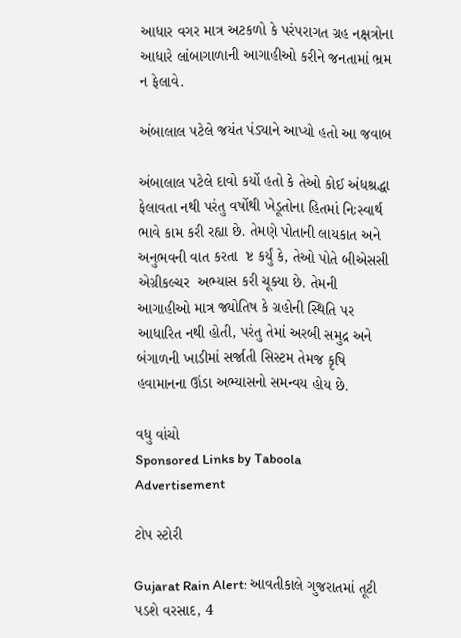આધાર વગર માત્ર અટકળો કે પરંપરાગત ગ્રહ નક્ષત્રોના આધારે લાંબાગાળાની આગાહીઓ કરીને જનતામાં ભ્રમ ન ફેલાવે.

અંબાલાલ પટેલે જયંત પંડ્યાને આપ્યો હતો આ જવાબ

અંબાલાલ પટેલે દાવો કર્યો હતો કે તેઓ કોઈ અંધશ્રદ્ધા ફેલાવતા નથી પરંતુ વર્ષોથી ખેડૂતોના હિતમાં નિઃસ્વાર્થ ભાવે કામ કરી રહ્યા છે. તેમણે પોતાની લાયકાત અને અનુભવની વાત કરતા  ષ્ટ કર્યું કે, તેઓ પોતે બીએસસી એગ્રીકલ્ચર  અભ્યાસ કરી ચૂક્યા છે. તેમની આગાહીઓ માત્ર જ્યોતિષ કે ગ્રહોની સ્થિતિ પર આધારિત નથી હોતી, પરંતુ તેમાં અરબી સમુદ્ર અને બંગાળની ખાડીમાં સર્જાતી સિસ્ટમ તેમજ કૃષિ હવામાનના ઊંડા અભ્યાસનો સમન્વય હોય છે.

વધુ વાંચો
Sponsored Links by Taboola
Advertisement

ટોપ સ્ટોરી

Gujarat Rain Alert: આવતીકાલે ગુજરાતમાં તૂટી પડશે વરસાદ, 4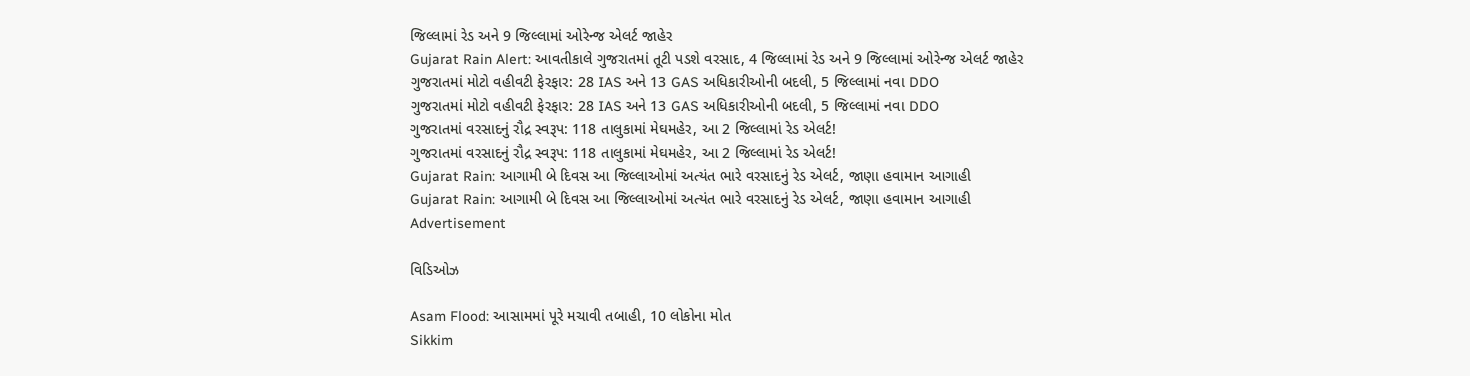જિલ્લામાં રેડ અને 9 જિલ્લામાં ઓરેન્જ એલર્ટ જાહેર
Gujarat Rain Alert: આવતીકાલે ગુજરાતમાં તૂટી પડશે વરસાદ, 4 જિલ્લામાં રેડ અને 9 જિલ્લામાં ઓરેન્જ એલર્ટ જાહેર
ગુજરાતમાં મોટો વહીવટી ફેરફાર: 28 IAS અને 13 GAS અધિકારીઓની બદલી, 5 જિલ્લામાં નવા DDO
ગુજરાતમાં મોટો વહીવટી ફેરફાર: 28 IAS અને 13 GAS અધિકારીઓની બદલી, 5 જિલ્લામાં નવા DDO
ગુજરાતમાં વરસાદનું રૌદ્ર સ્વરૂપ: 118 તાલુકામાં મેઘમહેર, આ 2 જિલ્લામાં રેડ એલર્ટ!
ગુજરાતમાં વરસાદનું રૌદ્ર સ્વરૂપ: 118 તાલુકામાં મેઘમહેર, આ 2 જિલ્લામાં રેડ એલર્ટ!
Gujarat Rain: આગામી બે દિવસ આ જિલ્લાઓમાં અત્યંત ભારે વરસાદનું રેડ એલર્ટ, જાણા હવામાન આગાહી
Gujarat Rain: આગામી બે દિવસ આ જિલ્લાઓમાં અત્યંત ભારે વરસાદનું રેડ એલર્ટ, જાણા હવામાન આગાહી
Advertisement

વિડિઓઝ

Asam Flood: આસામમાં પૂરે મચાવી તબાહી, 10 લોકોના મોત
Sikkim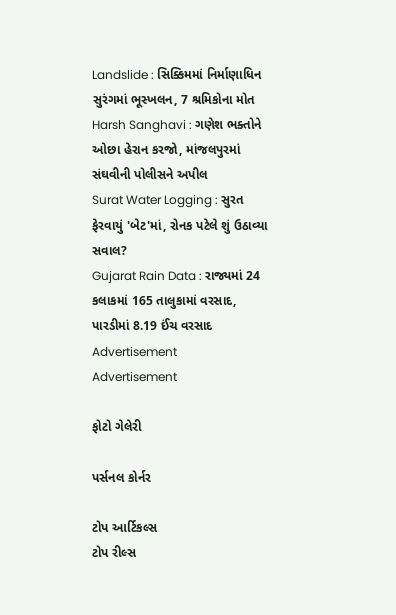Landslide : સિક્કિમમાં નિર્માણાધિન સુરંગમાં ભૂસ્ખલન, 7 શ્રમિકોના મોત
Harsh Sanghavi : ગણેશ ભક્તોને ઓછા હેરાન કરજો, માંજલપુરમાં સંઘવીની પોલીસને અપીલ
Surat Water Logging : સુરત ફેરવાયું 'બેટ'માં, રોનક પટેલે શું ઉઠાવ્યા સવાલ?
Gujarat Rain Data : રાજ્યમાં 24 કલાકમાં 165 તાલુકામાં વરસાદ, પારડીમાં 8.19 ઈંચ વરસાદ
Advertisement
Advertisement

ફોટો ગેલેરી

પર્સનલ કોર્નર

ટોપ આર્ટિકલ્સ
ટોપ રીલ્સ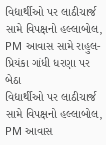વિદ્યાર્થીઓ પર લાઠીચાર્જ સામે વિપક્ષનો હલ્લાબોલ, PM આવાસ સામે રાહુલ-પ્રિયંકા ગાંધી ધરણા પર બેઠા
વિદ્યાર્થીઓ પર લાઠીચાર્જ સામે વિપક્ષનો હલ્લાબોલ, PM આવાસ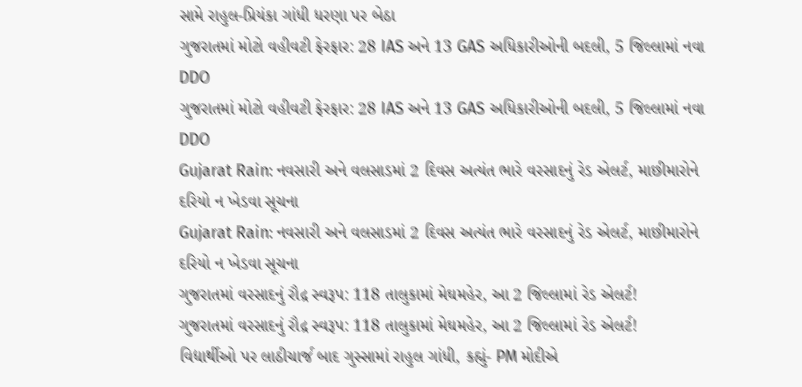સામે રાહુલ-પ્રિયંકા ગાંધી ધરણા પર બેઠા
ગુજરાતમાં મોટો વહીવટી ફેરફાર: 28 IAS અને 13 GAS અધિકારીઓની બદલી, 5 જિલ્લામાં નવા DDO
ગુજરાતમાં મોટો વહીવટી ફેરફાર: 28 IAS અને 13 GAS અધિકારીઓની બદલી, 5 જિલ્લામાં નવા DDO
Gujarat Rain: નવસારી અને વલસાડમાં 2 દિવસ અત્યંત ભારે વરસાદનું રેડ એલર્ટ, માછીમારોને દરિયો ન ખેડવા સૂચના
Gujarat Rain: નવસારી અને વલસાડમાં 2 દિવસ અત્યંત ભારે વરસાદનું રેડ એલર્ટ, માછીમારોને દરિયો ન ખેડવા સૂચના
ગુજરાતમાં વરસાદનું રૌદ્ર સ્વરૂપ: 118 તાલુકામાં મેઘમહેર, આ 2 જિલ્લામાં રેડ એલર્ટ!
ગુજરાતમાં વરસાદનું રૌદ્ર સ્વરૂપ: 118 તાલુકામાં મેઘમહેર, આ 2 જિલ્લામાં રેડ એલર્ટ!
વિદ્યાર્થીઓ પર લાઠીચાર્જ બાદ ગુસ્સામાં રાહુલ ગાંધી, કહ્યું- PM મોદીએ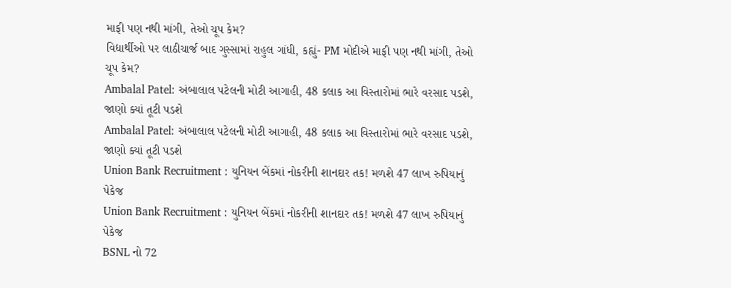માફી પણ નથી માંગી, તેઓ ચૂપ કેમ?
વિદ્યાર્થીઓ પર લાઠીચાર્જ બાદ ગુસ્સામાં રાહુલ ગાંધી, કહ્યું- PM મોદીએ માફી પણ નથી માંગી, તેઓ ચૂપ કેમ?
Ambalal Patel: અંબાલાલ પટેલની મોટી આગાહી, 48 કલાક આ વિસ્તારોમાં ભારે વરસાદ પડશે, જાણો ક્યાં તૂટી પડશે
Ambalal Patel: અંબાલાલ પટેલની મોટી આગાહી, 48 કલાક આ વિસ્તારોમાં ભારે વરસાદ પડશે, જાણો ક્યાં તૂટી પડશે
Union Bank Recruitment : યુનિયન બેંકમાં નોકરીની શાનદાર તક! મળશે 47 લાખ રુપિયાનું પેકેજ
Union Bank Recruitment : યુનિયન બેંકમાં નોકરીની શાનદાર તક! મળશે 47 લાખ રુપિયાનું પેકેજ
BSNL નો 72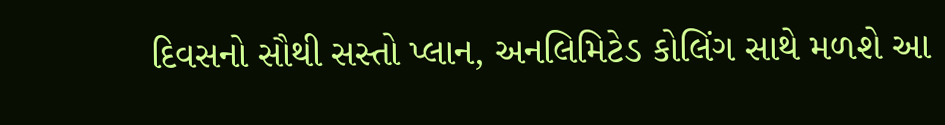દિવસનો સૌથી સસ્તો પ્લાન, અનલિમિટેડ કોલિંગ સાથે મળશે આ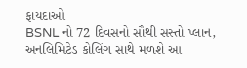ફાયદાઓ
BSNL નો 72 દિવસનો સૌથી સસ્તો પ્લાન, અનલિમિટેડ કોલિંગ સાથે મળશે આ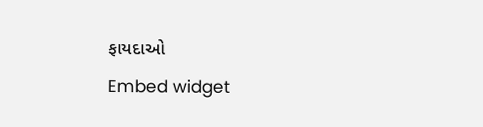ફાયદાઓ
Embed widget